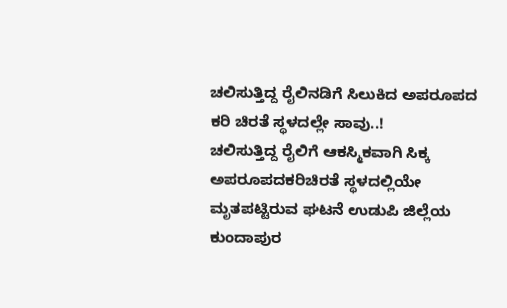ಚಲಿಸುತ್ತಿದ್ದ ರೈಲಿನಡಿಗೆ ಸಿಲುಕಿದ ಅಪರೂಪದ ಕರಿ ಚಿರತೆ ಸ್ಥಳದಲ್ಲೇ ಸಾವು..!
ಚಲಿಸುತ್ತಿದ್ದ ರೈಲಿಗೆ ಆಕಸ್ಮಿಕವಾಗಿ ಸಿಕ್ಕ ಅಪರೂಪದಕರಿಚಿರತೆ ಸ್ಥಳದಲ್ಲಿಯೇ ಮೃತಪಟ್ಟಿರುವ ಘಟನೆ ಉಡುಪಿ ಜಿಲ್ಲೆಯ ಕುಂದಾಪುರ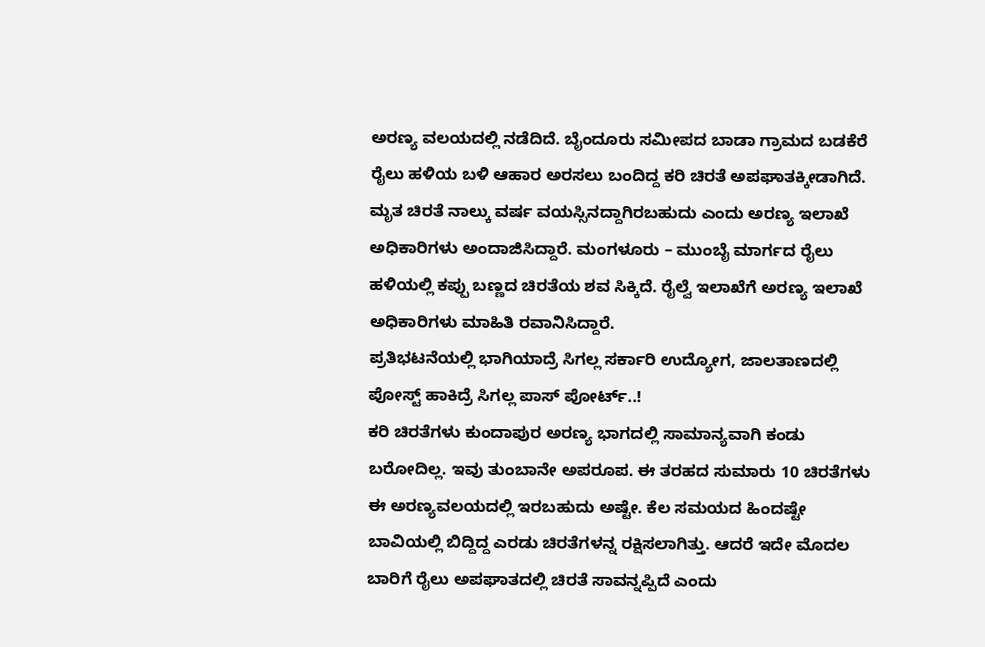ಅರಣ್ಯ ವಲಯದಲ್ಲಿ ನಡೆದಿದೆ. ಬೈಂದೂರು ಸಮೀಪದ ಬಾಡಾ ಗ್ರಾಮದ ಬಡಕೆರೆ ರೈಲು ಹಳಿಯ ಬಳಿ ಆಹಾರ ಅರಸಲು ಬಂದಿದ್ದ ಕರಿ ಚಿರತೆ ಅಪಘಾತಕ್ಕೀಡಾಗಿದೆ. ಮೃತ ಚಿರತೆ ನಾಲ್ಕು ವರ್ಷ ವಯಸ್ಸಿನದ್ದಾಗಿರಬಹುದು ಎಂದು ಅರಣ್ಯ ಇಲಾಖೆ ಅಧಿಕಾರಿಗಳು ಅಂದಾಜಿಸಿದ್ದಾರೆ. ಮಂಗಳೂರು – ಮುಂಬೈ ಮಾರ್ಗದ ರೈಲು ಹಳಿಯಲ್ಲಿ ಕಪ್ಪು ಬಣ್ಣದ ಚಿರತೆಯ ಶವ ಸಿಕ್ಕಿದೆ. ರೈಲ್ವೆ ಇಲಾಖೆಗೆ ಅರಣ್ಯ ಇಲಾಖೆ ಅಧಿಕಾರಿಗಳು ಮಾಹಿತಿ ರವಾನಿಸಿದ್ದಾರೆ.
ಪ್ರತಿಭಟನೆಯಲ್ಲಿ ಭಾಗಿಯಾದ್ರೆ ಸಿಗಲ್ಲ ಸರ್ಕಾರಿ ಉದ್ಯೋಗ, ಜಾಲತಾಣದಲ್ಲಿ ಪೋಸ್ಟ್ ಹಾಕಿದ್ರೆ ಸಿಗಲ್ಲ ಪಾಸ್ ಪೋರ್ಟ್..!
ಕರಿ ಚಿರತೆಗಳು ಕುಂದಾಪುರ ಅರಣ್ಯ ಭಾಗದಲ್ಲಿ ಸಾಮಾನ್ಯವಾಗಿ ಕಂಡು ಬರೋದಿಲ್ಲ. ಇವು ತುಂಬಾನೇ ಅಪರೂಪ. ಈ ತರಹದ ಸುಮಾರು 10 ಚಿರತೆಗಳು ಈ ಅರಣ್ಯವಲಯದಲ್ಲಿ ಇರಬಹುದು ಅಷ್ಟೇ. ಕೆಲ ಸಮಯದ ಹಿಂದಷ್ಟೇ ಬಾವಿಯಲ್ಲಿ ಬಿದ್ದಿದ್ದ ಎರಡು ಚಿರತೆಗಳನ್ನ ರಕ್ಷಿಸಲಾಗಿತ್ತು. ಆದರೆ ಇದೇ ಮೊದಲ ಬಾರಿಗೆ ರೈಲು ಅಪಘಾತದಲ್ಲಿ ಚಿರತೆ ಸಾವನ್ನಪ್ಪಿದೆ ಎಂದು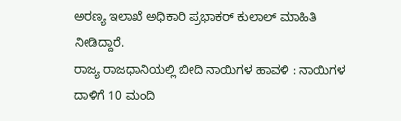ಅರಣ್ಯ ಇಲಾಖೆ ಅಧಿಕಾರಿ ಪ್ರಭಾಕರ್ ಕುಲಾಲ್ ಮಾಹಿತಿ ನೀಡಿದ್ದಾರೆ.
ರಾಜ್ಯ ರಾಜಧಾನಿಯಲ್ಲಿ ಬೀದಿ ನಾಯಿಗಳ ಹಾವಳಿ : ನಾಯಿಗಳ ದಾಳಿಗೆ 10 ಮಂದಿ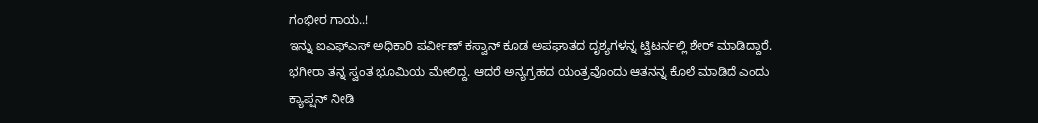ಗಂಭೀರ ಗಾಯ..!
ಇನ್ನು ಐಎಫ್ಎಸ್ ಅಧಿಕಾರಿ ಪರ್ವೀಣ್ ಕಸ್ವಾನ್ ಕೂಡ ಅಪಘಾತದ ದೃಶ್ಯಗಳನ್ನ ಟ್ವಿಟರ್ನಲ್ಲಿ ಶೇರ್ ಮಾಡಿದ್ದಾರೆ. ಭಗೀರಾ ತನ್ನ ಸ್ವಂತ ಭೂಮಿಯ ಮೇಲಿದ್ದ. ಆದರೆ ಅನ್ಯಗ್ರಹದ ಯಂತ್ರವೊಂದು ಆತನನ್ನ ಕೊಲೆ ಮಾಡಿದೆ ಎಂದು ಕ್ಯಾಪ್ಷನ್ ನೀಡಿ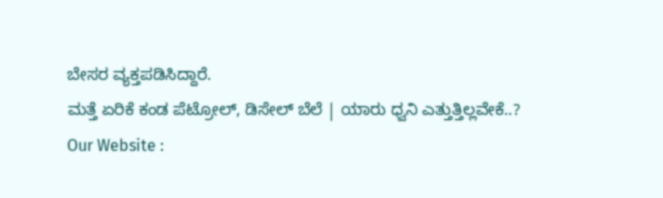ಬೇಸರ ವ್ಯಕ್ತಪಡಿಸಿದ್ದಾರೆ.
ಮತ್ತೆ ಏರಿಕೆ ಕಂಡ ಪೆಟ್ರೋಲ್, ಡಿಸೇಲ್ ಬೆಲೆ | ಯಾರು ಧ್ವನಿ ಎತ್ತುತ್ತಿಲ್ಲವೇಕೆ..?
Our Website :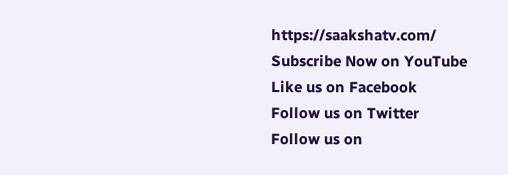https://saakshatv.com/
Subscribe Now on YouTube
Like us on Facebook
Follow us on Twitter
Follow us on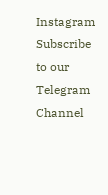Instagram
Subscribe to our Telegram Channel